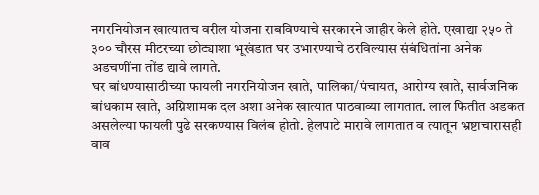नगरनियोजन खात्यातच वरील योजना राबविण्याचे सरकारने जाहीर केले होते. एखाद्या २५० ते ३०० चौरस मीटरच्या छोट्याशा भूखंडात घर उभारण्याचे ठरविल्यास संबंधितांना अनेक अडचणींना तोंड द्यावे लागते.
घर बांधण्यासाठीच्या फायली नगरनियोजन खाते, पालिका/पंचायत, आरोग्य खाते, सार्वजनिक बांधकाम खाते, अग्निशामक दल अशा अनेक खात्यात पाठवाव्या लागतात. लाल फितीत अडकत असलेल्या फायली पुढे सरकण्यास विलंब होतो. हेलपाटे मारावे लागतात व त्यातून भ्रष्टाचारासही वाव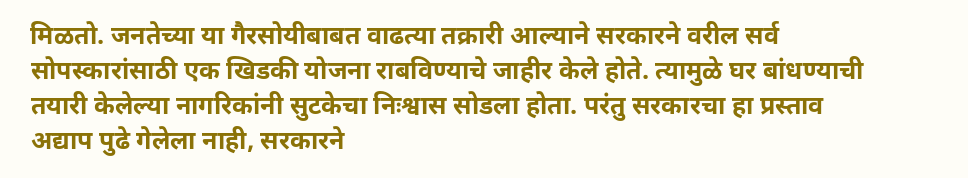मिळतो. जनतेच्या या गैरसोयीबाबत वाढत्या तक्रारी आल्याने सरकारने वरील सर्व सोपस्कारांसाठी एक खिडकी योजना राबविण्याचे जाहीर केले होते. त्यामुळे घर बांधण्याची तयारी केलेल्या नागरिकांनी सुटकेचा निःश्वास सोडला होता. परंतु सरकारचा हा प्रस्ताव अद्याप पुढे गेलेला नाही, सरकारने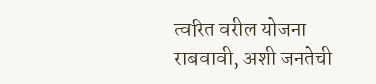त्वरित वरील योजना राबवावी, अशी जनतेची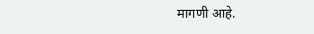मागणी आहे.